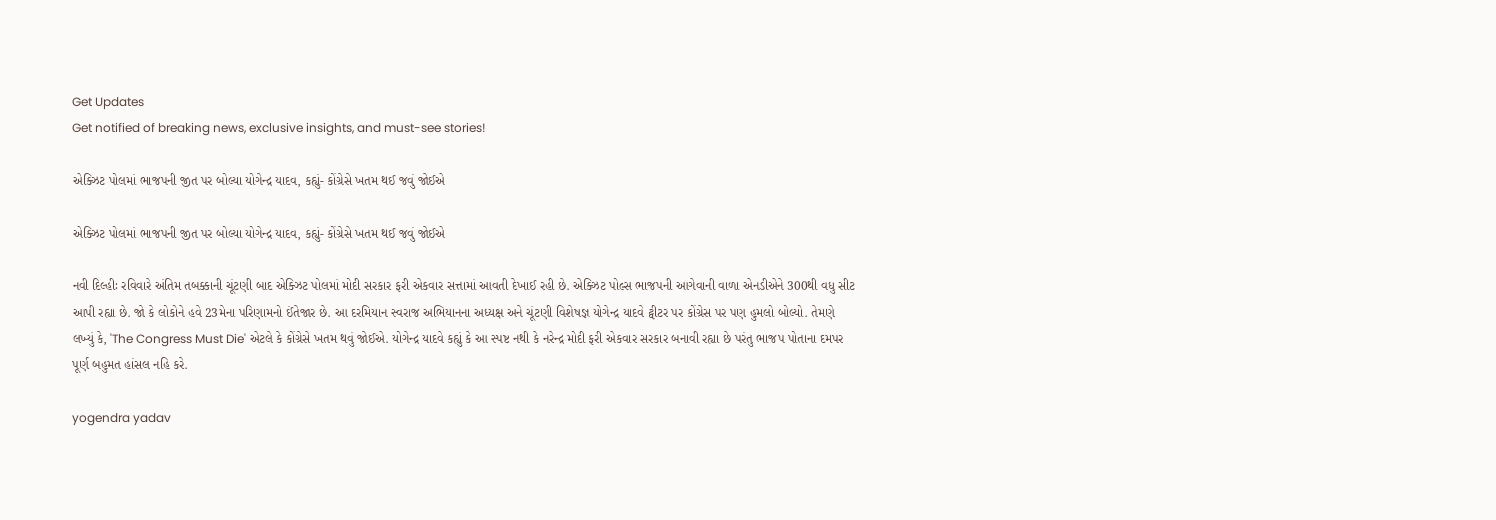Get Updates
Get notified of breaking news, exclusive insights, and must-see stories!

એક્ઝિટ પોલમાં ભાજપની જીત પર બોલ્યા યોગેન્દ્ર યાદવ, કહ્યું- કોંગ્રેસે ખતમ થઈ જવું જોઈએ

એક્ઝિટ પોલમાં ભાજપની જીત પર બોલ્યા યોગેન્દ્ર યાદવ, કહ્યું- કોંગ્રેસે ખતમ થઈ જવું જોઈએ

નવી દિલ્હીઃ રવિવારે અંતિમ તબક્કાની ચૂંટણી બાદ એક્ઝિટ પોલમાં મોદી સરકાર ફરી એકવાર સત્તામાં આવતી દેખાઈ રહી છે. એક્ઝિટ પોલ્સ ભાજપની આગેવાની વાળા એનડીએને 300થી વધુ સીટ આપી રહ્યા છે. જો કે લોકોને હવે 23મેના પરિણામનો ઈંતેજાર છે. આ દરમિયાન સ્વરાજ અભિયાનના અધ્યક્ષ અને ચૂંટણી વિશેષજ્ઞ યોગેન્દ્ર યાદવે ટ્વીટર પર કોંગ્રેસ પર પણ હુમલો બોલ્યો. તેમણે લખ્યું કે, 'The Congress Must Die' એટલે કે કોંગ્રેસે ખતમ થવું જોઈએ. યોગેન્દ્ર યાદવે કહ્યું કે આ સ્પષ્ટ નથી કે નરેન્દ્ર મોદી ફરી એકવાર સરકાર બનાવી રહ્યા છે પરંતુ ભાજપ પોતાના દમપર પૂર્ણ બહુમત હાંસલ નહિ કરે.

yogendra yadav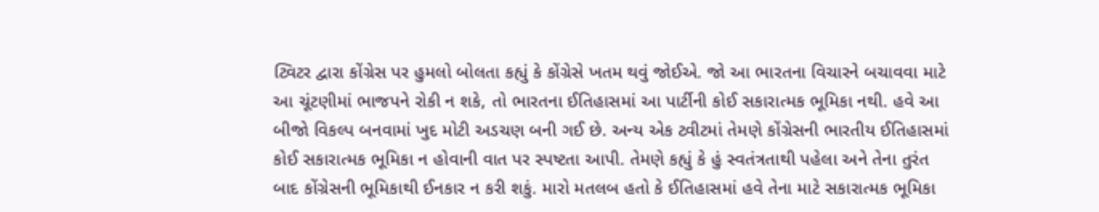ટ્વિટર દ્વારા કોંગ્રેસ પર હુમલો બોલતા કહ્યું કે કોંગ્રેસે ખતમ થવું જોઈએ. જો આ ભારતના વિચારને બચાવવા માટે આ ચૂંટણીમાં ભાજપને રોકી ન શકે, તો ભારતના ઈતિહાસમાં આ પાર્ટીની કોઈ સકારાત્મક ભૂમિકા નથી. હવે આ બીજો વિકલ્પ બનવામાં ખુદ મોટી અડચણ બની ગઈ છે. અન્ય એક ટ્વીટમાં તેમણે કોંગ્રેસની ભારતીય ઈતિહાસમાં કોઈ સકારાત્મક ભૂમિકા ન હોવાની વાત પર સ્પષ્ટતા આપી. તેમણે કહ્યું કે હું સ્વતંત્રતાથી પહેલા અને તેના તુરંત બાદ કોંગ્રેસની ભૂમિકાથી ઈનકાર ન કરી શકું. મારો મતલબ હતો કે ઈતિહાસમાં હવે તેના માટે સકારાત્મક ભૂમિકા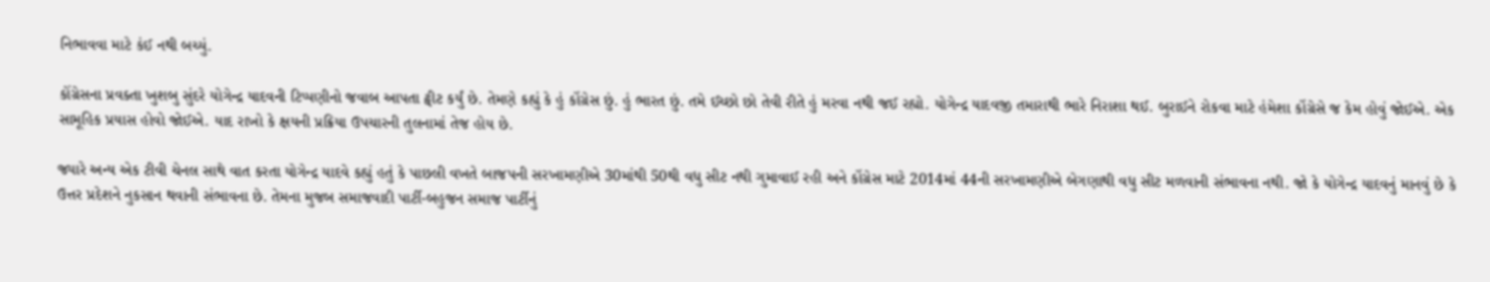નિભાવવા માટે કંઈ નથી બચ્યું.

કોંગ્રેસના પ્રવક્તા ખુશબુ સુંદરે યોગેન્દ્ર યાદવની ટિપ્પણીનો જવાબ આપતા ટ્વીટ કર્યું છે. તેમણે કહ્યું કે હું કોંગ્રેસ છું. હું ભારત છું. તમે ઈચ્છો છો તેવી રીતે હું મરવા નથી જઈ રહ્યો. યોગેન્દ્ર યાદવજી તમારાથી ભારે નિરાશા થઈ. બુરાઈને રોકવા માટે હંમેશા કોંગ્રેસે જ કેમ હોવું જોઈએ. એક સામૂહિક પ્રયાસ હોવો જોઈએ. યાદ રાખો કે ક્ષયની પ્રક્રિયા ઉપચારની તુલનામાં તેજ હોય છે.

જ્યારે અન્ય એક ટીવી ચેનલ સાથે વાત કરતા યોગેન્દ્ર યાદવે કહ્યું હતું કે પાછલી વખતે બાજપની સરખામણીએ 30માંથી 50થી વધુ સીટ નથી ગુમાવાઈ રહી અને કોંગ્રેસ માટે 2014માં 44ની સરખામણીએ બેગણાથી વધુ સીટ મળવાની સંભાવના નથી. જો કે યોગેન્દ્ર યાદવનું માનવું છે કે ઉત્તર પ્રદેશને નુકસાન થવાની સંભાવના છે. તેમના મુજબ સમાજવાદી પાર્ટી-બહુજન સમાજ પાર્ટીનું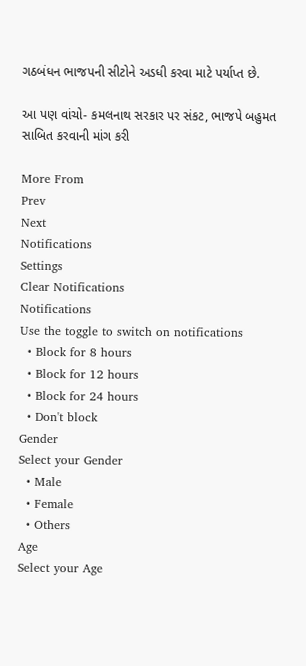ગઠબંધન ભાજપની સીટોને અડધી કરવા માટે પર્યાપ્ત છે.

આ પણ વાંચો- કમલનાથ સરકાર પર સંકટ, ભાજપે બહુમત સાબિત કરવાની માંગ કરી

More From
Prev
Next
Notifications
Settings
Clear Notifications
Notifications
Use the toggle to switch on notifications
  • Block for 8 hours
  • Block for 12 hours
  • Block for 24 hours
  • Don't block
Gender
Select your Gender
  • Male
  • Female
  • Others
Age
Select your Age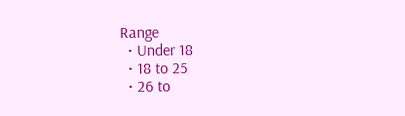Range
  • Under 18
  • 18 to 25
  • 26 to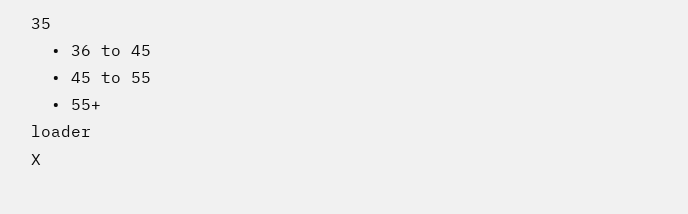35
  • 36 to 45
  • 45 to 55
  • 55+
loader
X